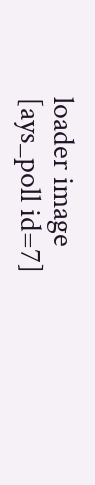loader image
[ays_poll id=7]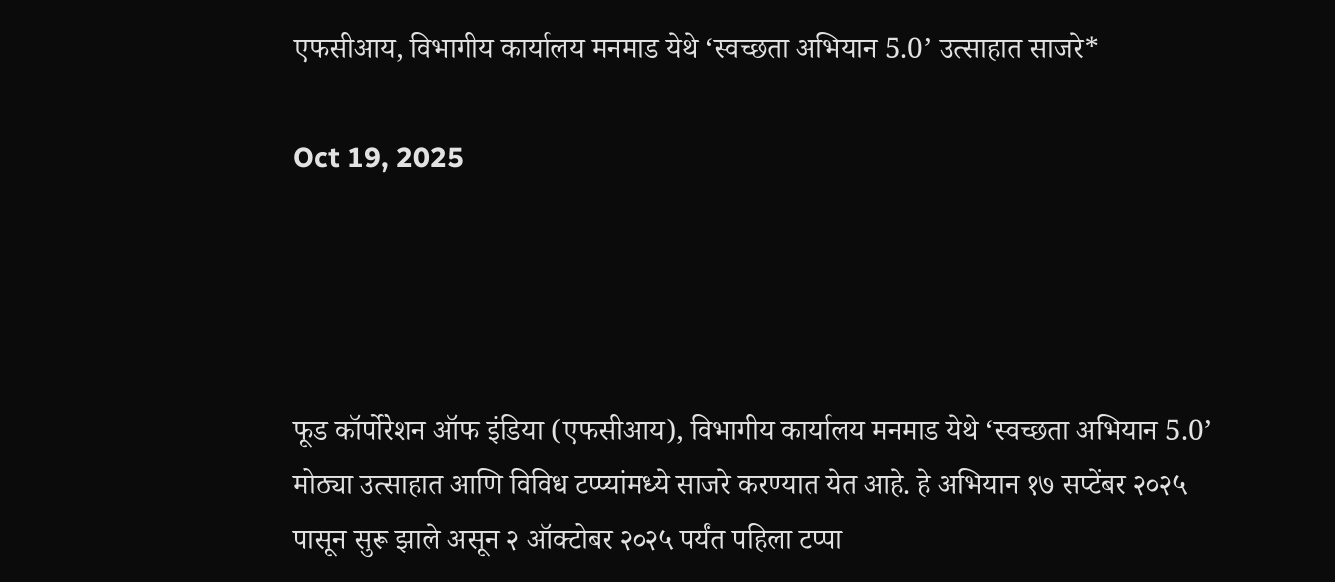एफसीआय, विभागीय कार्यालय मनमाड येथे ‘स्वच्छता अभियान 5.0’ उत्साहात साजरे*

Oct 19, 2025




फूड कॉर्पोरेशन ऑफ इंडिया (एफसीआय), विभागीय कार्यालय मनमाड येथे ‘स्वच्छता अभियान 5.0’ मोठ्या उत्साहात आणि विविध टप्प्यांमध्ये साजरे करण्यात येत आहे. हे अभियान १७ सप्टेंबर २०२५ पासून सुरू झाले असून २ ऑक्टोबर २०२५ पर्यंत पहिला टप्पा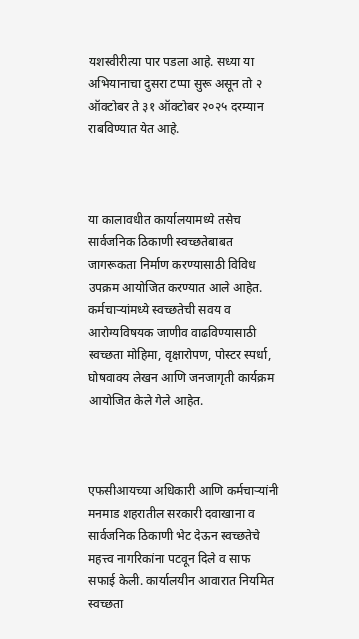यशस्वीरीत्या पार पडला आहे. सध्या या अभियानाचा दुसरा टप्पा सुरू असून तो २ ऑक्टोबर ते ३१ ऑक्टोबर २०२५ दरम्यान राबविण्यात येत आहे.



या कालावधीत कार्यालयामध्ये तसेच सार्वजनिक ठिकाणी स्वच्छतेबाबत जागरूकता निर्माण करण्यासाठी विविध उपक्रम आयोजित करण्यात आले आहेत. कर्मचार्‍यांमध्ये स्वच्छतेची सवय व आरोग्यविषयक जाणीव वाढविण्यासाठी स्वच्छता मोहिमा, वृक्षारोपण, पोस्टर स्पर्धा, घोषवाक्य लेखन आणि जनजागृती कार्यक्रम आयोजित केले गेले आहेत.



एफसीआयच्या अधिकारी आणि कर्मचार्‍यांनी मनमाड शहरातील सरकारी दवाखाना व सार्वजनिक ठिकाणी भेट देऊन स्वच्छतेचे महत्त्व नागरिकांना पटवून दिले व साफ सफाई केली. कार्यालयीन आवारात नियमित स्वच्छता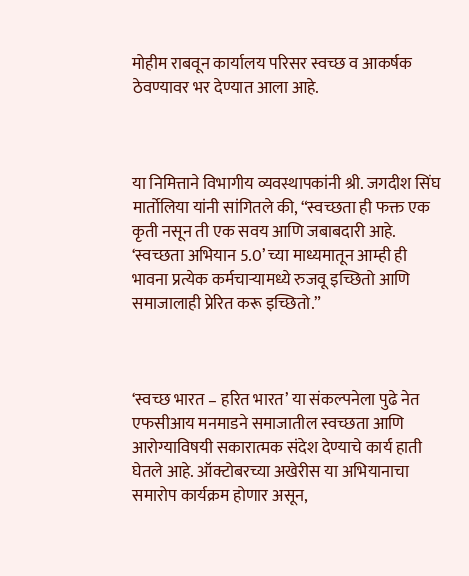मोहीम राबवून कार्यालय परिसर स्वच्छ व आकर्षक ठेवण्यावर भर देण्यात आला आहे.



या निमित्ताने विभागीय व्यवस्थापकांनी श्री. जगदीश सिंघ मार्तोलिया यांनी सांगितले की, “स्वच्छता ही फक्त एक कृती नसून ती एक सवय आणि जबाबदारी आहे. ‘स्वच्छता अभियान 5.0’ च्या माध्यमातून आम्ही ही भावना प्रत्येक कर्मचार्‍यामध्ये रुजवू इच्छितो आणि समाजालाही प्रेरित करू इच्छितो.”



‘स्वच्छ भारत – हरित भारत’ या संकल्पनेला पुढे नेत एफसीआय मनमाडने समाजातील स्वच्छता आणि आरोग्याविषयी सकारात्मक संदेश देण्याचे कार्य हाती घेतले आहे. ऑक्टोबरच्या अखेरीस या अभियानाचा समारोप कार्यक्रम होणार असून,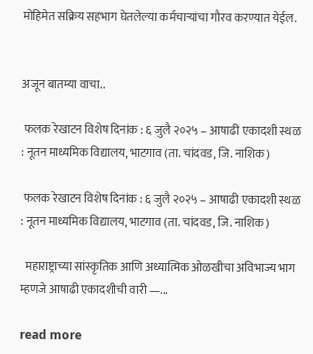मोहिमेत सक्रिय सहभाग घेतलेल्या कर्मचार्‍यांचा गौरव करण्यात येईल.


अजून बातम्या वाचा..

 फलक रेखाटन विशेष दिनांक : ६ जुलै २०२५ – आषाढी एकादशी स्थळ : नूतन माध्यमिक विद्यालय, भाटगाव (ता. चांदवड, जि. नाशिक)

 फलक रेखाटन विशेष दिनांक : ६ जुलै २०२५ – आषाढी एकादशी स्थळ : नूतन माध्यमिक विद्यालय, भाटगाव (ता. चांदवड, जि. नाशिक)

  महाराष्ट्राच्या सांस्कृतिक आणि अध्यात्मिक ओळखीचा अविभाज्य भाग म्हणजे आषाढी एकादशीची वारी —...

read more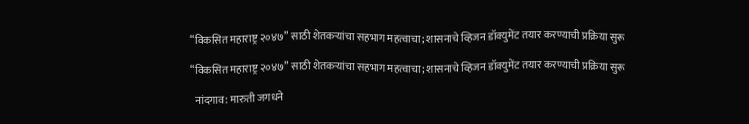“विकसित महाराष्ट्र २०४७” साठी शेतकऱ्यांचा सहभाग महत्वाचा; शासनाचे व्हिजन डॉक्युमेंट तयार करण्याची प्रक्रिया सुरू

“विकसित महाराष्ट्र २०४७” साठी शेतकऱ्यांचा सहभाग महत्वाचा; शासनाचे व्हिजन डॉक्युमेंट तयार करण्याची प्रक्रिया सुरू

  नांदगाव: मारुती जगधने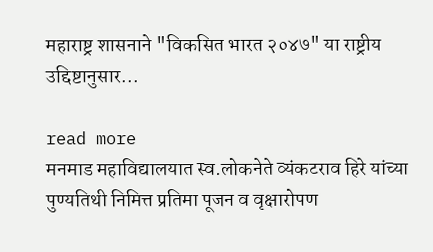महाराष्ट्र शासनाने "विकसित भारत २०४७" या राष्ट्रीय उद्दिष्टानुसार...

read more
मनमाड महाविद्यालयात स्व.लोकनेते व्यंकटराव हिरे यांच्या पुण्यतिथी निमित्त प्रतिमा पूजन व वृक्षारोपण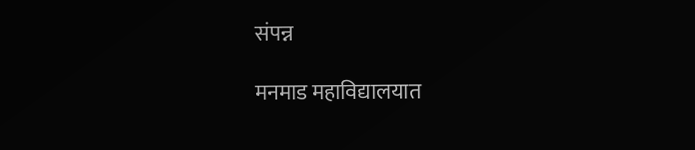संपन्न

मनमाड महाविद्यालयात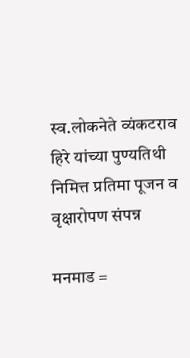स्व.लोकनेते व्यंकटराव हिरे यांच्या पुण्यतिथी निमित्त प्रतिमा पूजन व वृक्षारोपण संपन्न

मनमाड =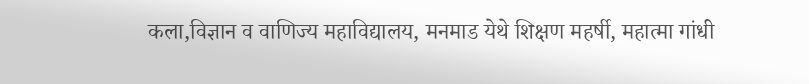कला,विज्ञान व वाणिज्य महाविद्यालय, मनमाड येथे शिक्षण महर्षी, महात्मा गांधी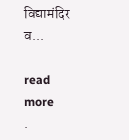विद्यामंदिर व...

read more
.